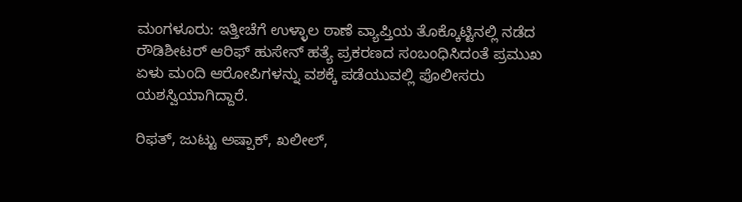ಮಂಗಳೂರು: ಇತ್ತೀಚೆಗೆ ಉಳ್ಳಾಲ ಠಾಣೆ ವ್ಯಾಪ್ತಿಯ ತೊಕ್ಕೊಟ್ಟಿನಲ್ಲಿ ನಡೆದ ರೌಡಿಶೀಟರ್ ಆರಿಫ್ ಹುಸೇನ್ ಹತ್ಯೆ ಪ್ರಕರಣದ ಸಂಬಂಧಿಸಿದಂತೆ ಪ್ರಮುಖ ಏಳು ಮಂದಿ ಆರೋಪಿಗಳನ್ನು ವಶಕ್ಕೆ ಪಡೆಯುವಲ್ಲಿ ಪೊಲೀಸರು ಯಶಸ್ವಿಯಾಗಿದ್ದಾರೆ.

ರಿಫತ್, ಜುಟ್ಟು ಅಷ್ಪಾಕ್, ಖಲೀಲ್,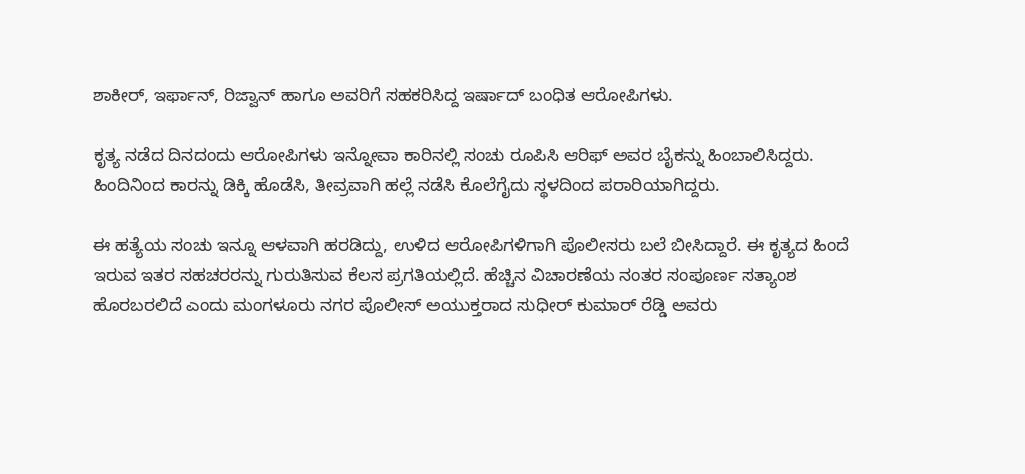ಶಾಕೀರ್, ಇರ್ಫಾನ್, ರಿಜ್ವಾನ್ ಹಾಗೂ ಅವರಿಗೆ ಸಹಕರಿಸಿದ್ದ ಇರ್ಷಾದ್ ಬಂಧಿತ ಆರೋಪಿಗಳು.

ಕೃತ್ಯ ನಡೆದ ದಿನದಂದು ಆರೋಪಿಗಳು ಇನ್ನೋವಾ ಕಾರಿನಲ್ಲಿ ಸಂಚು ರೂಪಿಸಿ ಆರಿಫ್ ಅವರ ಬೈಕನ್ನು ಹಿಂಬಾಲಿಸಿದ್ದರು. ಹಿಂದಿನಿಂದ ಕಾರನ್ನು ಡಿಕ್ಕಿ ಹೊಡೆಸಿ, ತೀವ್ರವಾಗಿ ಹಲ್ಲೆ ನಡೆಸಿ ಕೊಲೆಗೈದು ಸ್ಥಳದಿಂದ ಪರಾರಿಯಾಗಿದ್ದರು.

ಈ ಹತ್ಯೆಯ ಸಂಚು ಇನ್ನೂ ಆಳವಾಗಿ ಹರಡಿದ್ದು, ಉಳಿದ ಆರೋಪಿಗಳಿಗಾಗಿ ಪೊಲೀಸರು ಬಲೆ ಬೀಸಿದ್ದಾರೆ. ಈ ಕೃತ್ಯದ ಹಿಂದೆ ಇರುವ ಇತರ ಸಹಚರರನ್ನು ಗುರುತಿಸುವ ಕೆಲಸ ಪ್ರಗತಿಯಲ್ಲಿದೆ. ಹೆಚ್ಚಿನ ವಿಚಾರಣೆಯ ನಂತರ ಸಂಪೂರ್ಣ ಸತ್ಯಾಂಶ ಹೊರಬರಲಿದೆ ಎಂದು ಮಂಗಳೂರು ನಗರ ಪೊಲೀಸ್ ಅಯುಕ್ತರಾದ ಸುಧೀರ್ ಕುಮಾರ್ ರೆಡ್ಡಿ ಅವರು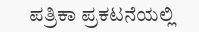ಪತ್ರಿಕಾ ಪ್ರಕಟನೆಯಲ್ಲಿ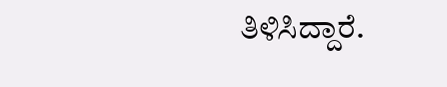ತಿಳಿಸಿದ್ದಾರೆ.